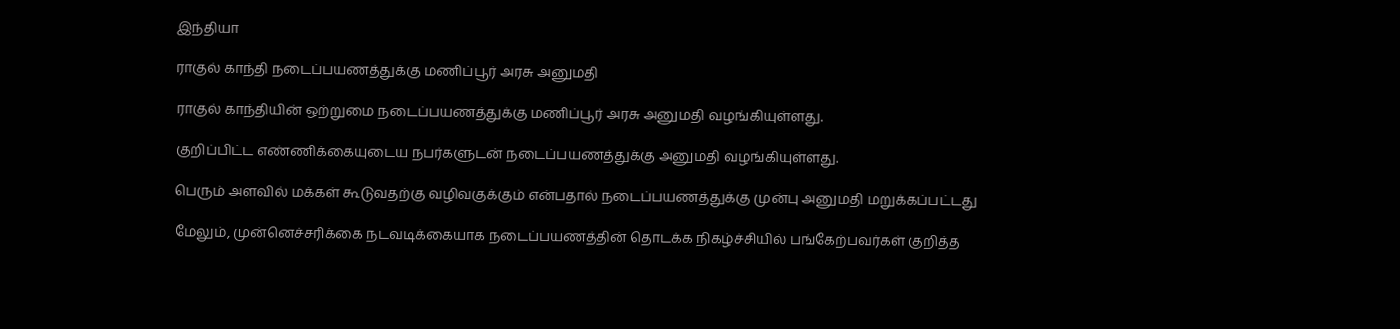இந்தியா

ராகுல் காந்தி நடைப்பயணத்துக்கு மணிப்பூர் அரசு அனுமதி

ராகுல் காந்தியின் ஒற்றுமை நடைப்பயணத்துக்கு மணிப்பூர் அரசு அனுமதி வழங்கியுள்ளது.

குறிப்பிட்ட எண்ணிக்கையுடைய நபர்களுடன் நடைப்பயணத்துக்கு அனுமதி வழங்கியுள்ளது.

பெரும் அளவில் மக்கள் கூடுவதற்கு வழிவகுக்கும் என்பதால் நடைப்பயணத்துக்கு முன்பு அனுமதி மறுக்கப்பட்டது

மேலும், முன்னெச்சரிக்கை நடவடிக்கையாக நடைப்பயணத்தின் தொடக்க நிகழ்ச்சியில் பங்கேற்பவர்கள் குறித்த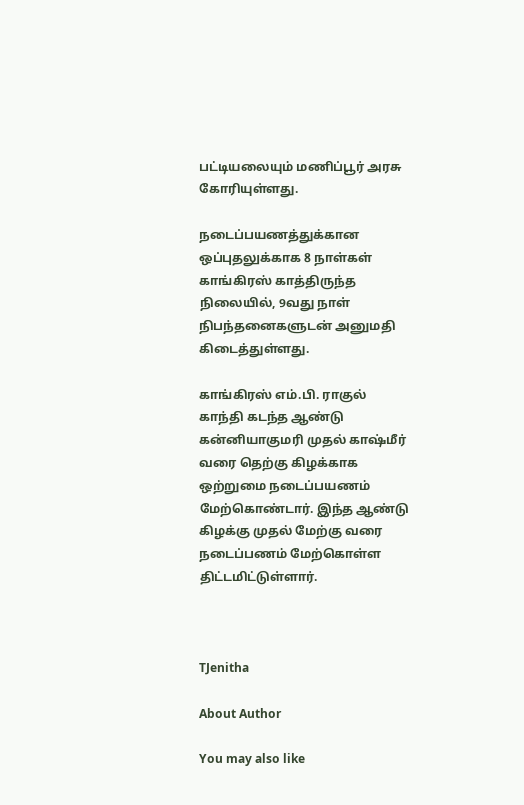பட்டியலையும் மணிப்பூர் அரசு கோரியுள்ளது.

நடைப்பயணத்துக்கான ஒப்புதலுக்காக 8 நாள்கள் காங்கிரஸ் காத்திருந்த நிலையில், 9வது நாள் நிபந்தனைகளுடன் அனுமதி கிடைத்துள்ளது.

காங்கிரஸ் எம்.பி. ராகுல் காந்தி கடந்த ஆண்டு கன்னியாகுமரி முதல் காஷ்மீர் வரை தெற்கு கிழக்காக ஒற்றுமை நடைப்பயணம் மேற்கொண்டார். இந்த ஆண்டு கிழக்கு முதல் மேற்கு வரை நடைப்பணம் மேற்கொள்ள திட்டமிட்டுள்ளார்.



TJenitha

About Author

You may also like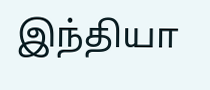இந்தியா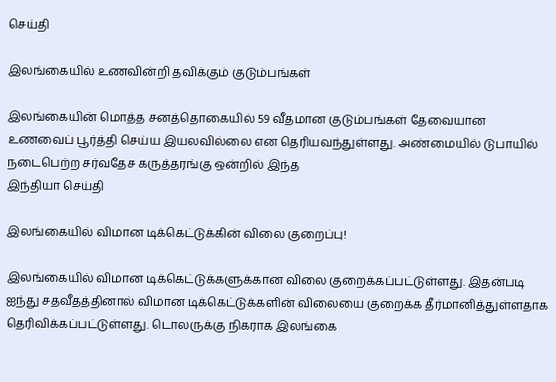செய்தி

இலங்கையில் உணவின்றி தவிக்கும் குடும்பங்கள்

இலங்கையின் மொத்த சனத்தொகையில் 59 வீதமான குடும்பங்கள் தேவையான உணவைப் பூர்த்தி செய்ய இயலவில்லை என தெரியவந்துள்ளது. அண்மையில் டுபாயில் நடைபெற்ற சர்வதேச கருத்தரங்கு ஒன்றில் இந்த
இந்தியா செய்தி

இலங்கையில் விமான டிக்கெட்டுக்கின் விலை குறைப்பு!

இலங்கையில் விமான டிக்கெட்டுக்களுக்கான விலை குறைக்கப்பட்டுள்ளது. இதன்படி ஐந்து சதவீதத்தினால் விமான டிக்கெட்டுக்களின் விலையை குறைக்க தீர்மானித்துள்ளதாக தெரிவிக்கப்பட்டுள்ளது. டொலருக்கு நிகராக இலங்கை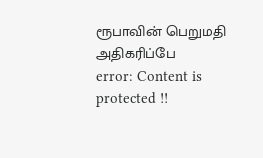ரூபாவின் பெறுமதி அதிகரிப்பே
error: Content is protected !!